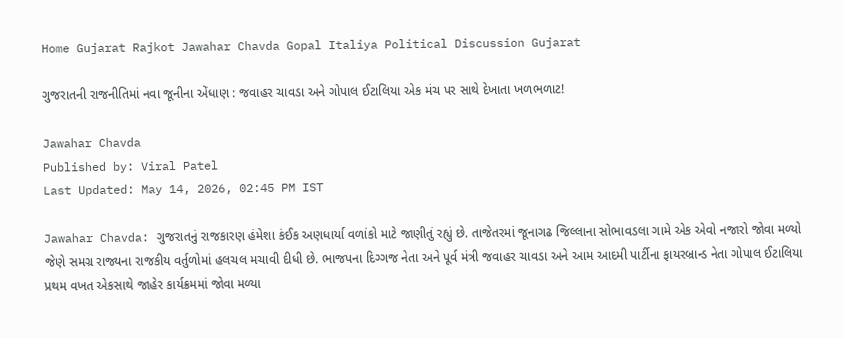Home Gujarat Rajkot Jawahar Chavda Gopal Italiya Political Discussion Gujarat

ગુજરાતની રાજનીતિમાં નવા જૂનીના એંધાણ : જવાહર ચાવડા અને ગોપાલ ઈટાલિયા એક મંચ પર સાથે દેખાતા ખળભળાટ!

Jawahar Chavda
Published by: Viral Patel
Last Updated: May 14, 2026, 02:45 PM IST

Jawahar Chavda: ગુજરાતનું રાજકારણ હંમેશા કંઈક અણધાર્યા વળાંકો માટે જાણીતું રહ્યું છે. તાજેતરમાં જૂનાગઢ જિલ્લાના સોભાવડલા ગામે એક એવો નજારો જોવા મળ્યો જેણે સમગ્ર રાજ્યના રાજકીય વર્તુળોમાં હલચલ મચાવી દીધી છે. ભાજપના દિગ્ગજ નેતા અને પૂર્વ મંત્રી જવાહર ચાવડા અને આમ આદમી પાર્ટીના ફાયરબ્રાન્ડ નેતા ગોપાલ ઈટાલિયા પ્રથમ વખત એકસાથે જાહેર કાર્યક્રમમાં જોવા મળ્યા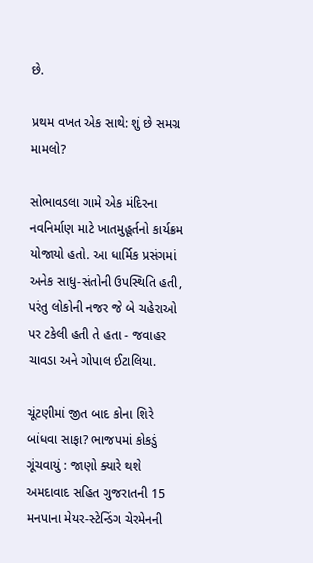છે.

પ્રથમ વખત એક સાથે: શું છે સમગ્ર મામલો?

સોભાવડલા ગામે એક મંદિરના નવનિર્માણ માટે ખાતમુહૂર્તનો કાર્યક્રમ યોજાયો હતો. આ ધાર્મિક પ્રસંગમાં અનેક સાધુ-સંતોની ઉપસ્થિતિ હતી, પરંતુ લોકોની નજર જે બે ચહેરાઓ પર ટકેલી હતી તે હતા - જવાહર ચાવડા અને ગોપાલ ઈટાલિયા.

ચૂંટણીમાં જીત બાદ કોના શિરે બાંધવા સાફા? ભાજપમાં કોકડું ગૂંચવાયું : જાણો ક્યારે થશે અમદાવાદ સહિત ગુજરાતની 15 મનપાના મેયર-સ્ટેન્ડિંગ ચેરમેનની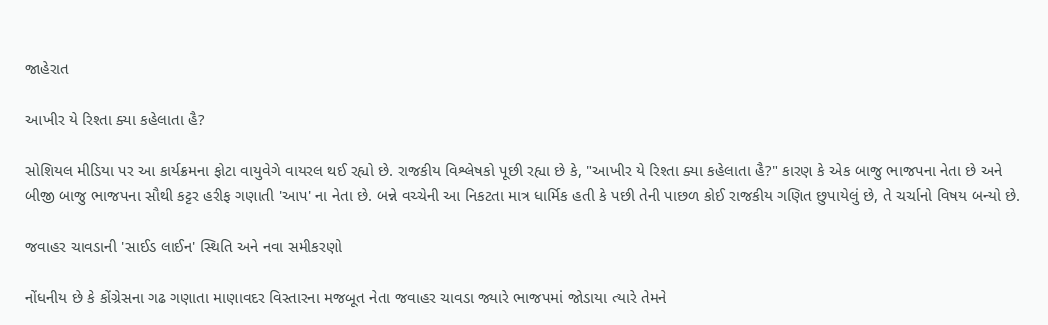જાહેરાત

આખીર યે રિશ્તા ક્યા કહેલાતા હૈ?

સોશિયલ મીડિયા પર આ કાર્યક્રમના ફોટા વાયુવેગે વાયરલ થઈ રહ્યો છે. રાજકીય વિશ્લેષકો પૂછી રહ્યા છે કે, "આખીર યે રિશ્તા ક્યા કહેલાતા હૈ?" કારણ કે એક બાજુ ભાજપના નેતા છે અને બીજી બાજુ ભાજપના સૌથી કટ્ટર હરીફ ગણાતી 'આપ' ના નેતા છે. બન્ને વચ્ચેની આ નિકટતા માત્ર ધાર્મિક હતી કે પછી તેની પાછળ કોઈ રાજકીય ગણિત છુપાયેલું છે, તે ચર્ચાનો વિષય બન્યો છે.

જવાહર ચાવડાની 'સાઈડ લાઈન' સ્થિતિ અને નવા સમીકરણો

નોંધનીય છે કે કોંગ્રેસના ગઢ ગણાતા માણાવદર વિસ્તારના મજબૂત નેતા જવાહર ચાવડા જ્યારે ભાજપમાં જોડાયા ત્યારે તેમને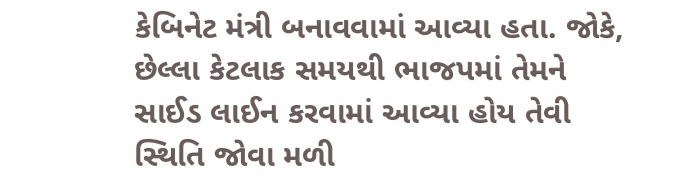કેબિનેટ મંત્રી બનાવવામાં આવ્યા હતા. જોકે, છેલ્લા કેટલાક સમયથી ભાજપમાં તેમને સાઈડ લાઈન કરવામાં આવ્યા હોય તેવી સ્થિતિ જોવા મળી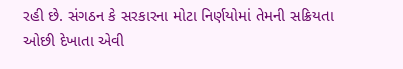રહી છે. સંગઠન કે સરકારના મોટા નિર્ણયોમાં તેમની સક્રિયતા ઓછી દેખાતા એવી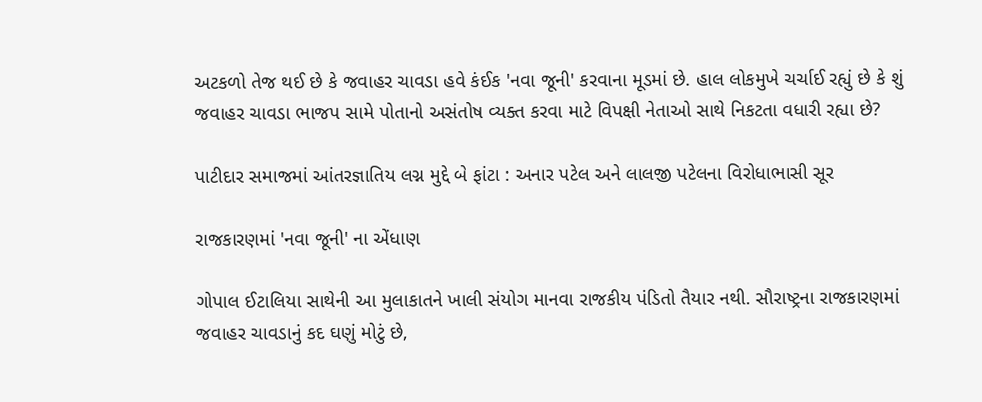અટકળો તેજ થઈ છે કે જવાહર ચાવડા હવે કંઈક 'નવા જૂની' કરવાના મૂડમાં છે. હાલ લોકમુખે ચર્ચાઈ રહ્યું છે કે શું જવાહર ચાવડા ભાજપ સામે પોતાનો અસંતોષ વ્યક્ત કરવા માટે વિપક્ષી નેતાઓ સાથે નિકટતા વધારી રહ્યા છે?

પાટીદાર સમાજમાં આંતરજ્ઞાતિય લગ્ન મુદ્દે બે ફાંટા : અનાર પટેલ અને લાલજી પટેલના વિરોધાભાસી સૂર

રાજકારણમાં 'નવા જૂની' ના એંધાણ

ગોપાલ ઈટાલિયા સાથેની આ મુલાકાતને ખાલી સંયોગ માનવા રાજકીય પંડિતો તૈયાર નથી. સૌરાષ્ટ્રના રાજકારણમાં જવાહર ચાવડાનું કદ ઘણું મોટું છે,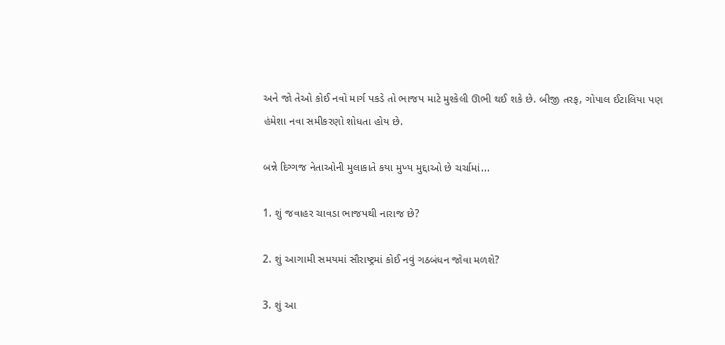અને જો તેઓ કોઈ નવો માર્ગ પકડે તો ભાજપ માટે મુશ્કેલી ઊભી થઈ શકે છે. બીજી તરફ, ગોપાલ ઈટાલિયા પણ હંમેશા નવા સમીકરણો શોધતા હોય છે.

બન્ને દિગ્ગજ નેતાઓની મુલાકાતે કયા મુખ્ય મુદ્દાઓ છે ચર્ચામાં...

1. શું જવાહર ચાવડા ભાજપથી નારાજ છે?

2. શું આગામી સમયમાં સૌરાષ્ટ્રમાં કોઈ નવું ગઠબંધન જોવા મળશે?

3. શું આ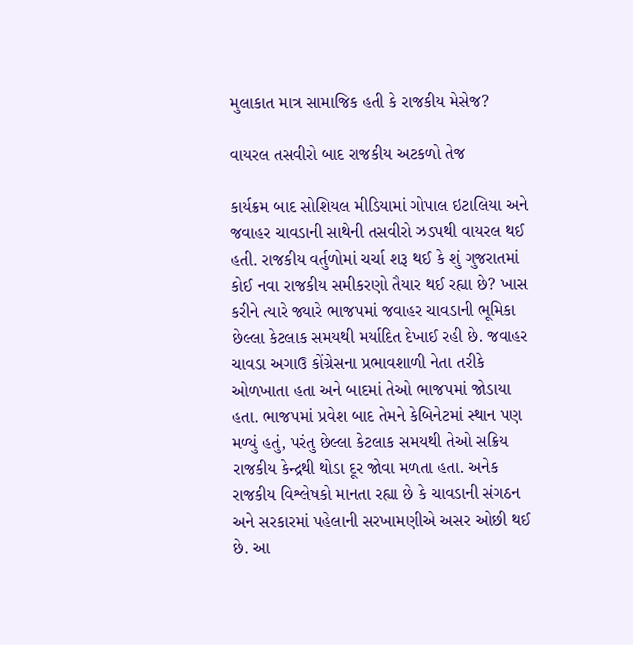મુલાકાત માત્ર સામાજિક હતી કે રાજકીય મેસેજ?

વાયરલ તસવીરો બાદ રાજકીય અટકળો તેજ

કાર્યક્રમ બાદ સોશિયલ મીડિયામાં ગોપાલ ઇટાલિયા અને જવાહર ચાવડાની સાથેની તસવીરો ઝડપથી વાયરલ થઈ હતી. રાજકીય વર્તુળોમાં ચર્ચા શરૂ થઈ કે શું ગુજરાતમાં કોઈ નવા રાજકીય સમીકરણો તૈયાર થઈ રહ્યા છે? ખાસ કરીને ત્યારે જ્યારે ભાજપમાં જવાહર ચાવડાની ભૂમિકા છેલ્લા કેટલાક સમયથી મર્યાદિત દેખાઈ રહી છે. જવાહર ચાવડા અગાઉ કોંગ્રેસના પ્રભાવશાળી નેતા તરીકે ઓળખાતા હતા અને બાદમાં તેઓ ભાજપમાં જોડાયા હતા. ભાજપમાં પ્રવેશ બાદ તેમને કેબિનેટમાં સ્થાન પણ મળ્યું હતું, પરંતુ છેલ્લા કેટલાક સમયથી તેઓ સક્રિય રાજકીય કેન્દ્રથી થોડા દૂર જોવા મળતા હતા. અનેક રાજકીય વિશ્લેષકો માનતા રહ્યા છે કે ચાવડાની સંગઠન અને સરકારમાં પહેલાની સરખામણીએ અસર ઓછી થઈ છે. આ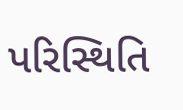પરિસ્થિતિ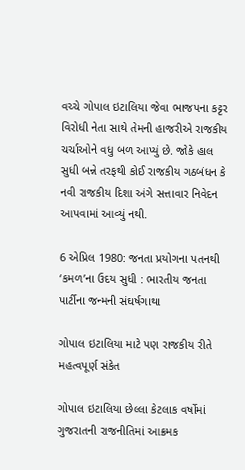વચ્ચે ગોપાલ ઇટાલિયા જેવા ભાજપના કટ્ટર વિરોધી નેતા સાથે તેમની હાજરીએ રાજકીય ચર્ચાઓને વધુ બળ આપ્યું છે. જોકે હાલ સુધી બન્ને તરફથી કોઈ રાજકીય ગઠબંધન કે નવી રાજકીય દિશા અંગે સત્તાવાર નિવેદન આપવામાં આવ્યું નથી.

6 એપ્રિલ 1980: જનતા પ્રયોગના પતનથી ‘કમળ’ના ઉદય સુધી : ભારતીય જનતા પાર્ટીના જન્મની સંઘર્ષગાથા

ગોપાલ ઇટાલિયા માટે પણ રાજકીય રીતે મહત્વપૂર્ણ સંકેત

ગોપાલ ઇટાલિયા છેલ્લા કેટલાક વર્ષોમાં ગુજરાતની રાજનીતિમાં આક્રમક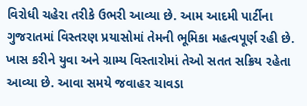વિરોધી ચહેરા તરીકે ઉભરી આવ્યા છે. આમ આદમી પાર્ટીના ગુજરાતમાં વિસ્તરણ પ્રયાસોમાં તેમની ભૂમિકા મહત્વપૂર્ણ રહી છે. ખાસ કરીને યુવા અને ગ્રામ્ય વિસ્તારોમાં તેઓ સતત સક્રિય રહેતા આવ્યા છે. આવા સમયે જવાહર ચાવડા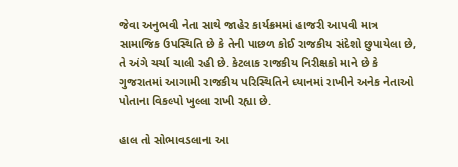જેવા અનુભવી નેતા સાથે જાહેર કાર્યક્રમમાં હાજરી આપવી માત્ર સામાજિક ઉપસ્થિતિ છે કે તેની પાછળ કોઈ રાજકીય સંદેશો છુપાયેલા છે, તે અંગે ચર્ચા ચાલી રહી છે. કેટલાક રાજકીય નિરીક્ષકો માને છે કે ગુજરાતમાં આગામી રાજકીય પરિસ્થિતિને ધ્યાનમાં રાખીને અનેક નેતાઓ પોતાના વિકલ્પો ખુલ્લા રાખી રહ્યા છે.

હાલ તો સોભાવડલાના આ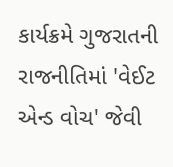કાર્યક્રમે ગુજરાતની રાજનીતિમાં 'વેઈટ એન્ડ વોચ' જેવી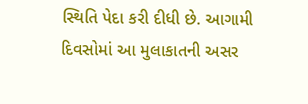સ્થિતિ પેદા કરી દીધી છે. આગામી દિવસોમાં આ મુલાકાતની અસર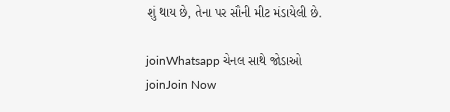શું થાય છે, તેના પર સૌની મીટ મંડાયેલી છે.

joinWhatsapp ચેનલ સાથે જોડાઓ
joinJoin Now